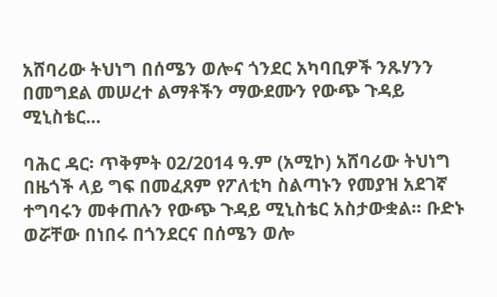አሸባሪው ትህነግ በሰሜን ወሎና ጎንደር አካባቢዎች ንጹሃንን በመግደል መሠረተ ልማቶችን ማውደሙን የውጭ ጉዳይ ሚኒስቴር...

ባሕር ዳር፡ ጥቅምት 02/2014 ዓ.ም (አሚኮ) አሸባሪው ትህነግ በዜጎች ላይ ግፍ በመፈጸም የፖለቲካ ስልጣኑን የመያዝ አደገኛ ተግባሩን መቀጠሉን የውጭ ጉዳይ ሚኒስቴር አስታውቋል፡፡ ቡድኑ ወሯቸው በነበሩ በጎንደርና በሰሜን ወሎ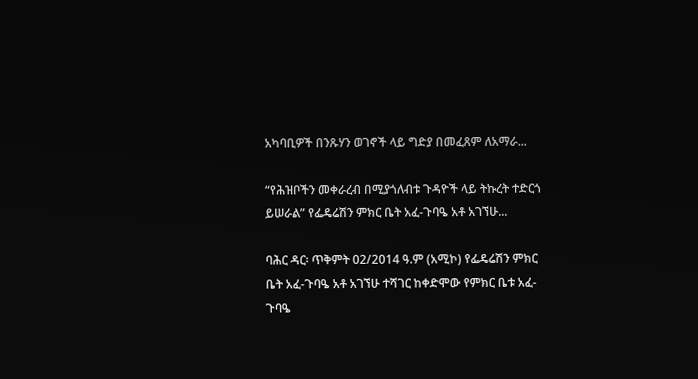አካባቢዎች በንጹሃን ወገኖች ላይ ግድያ በመፈጸም ለአማራ...

“የሕዝቦችን መቀራረብ በሚያጎለብቱ ጉዳዮች ላይ ትኩረት ተድርጎ ይሠራል” የፌዴሬሽን ምክር ቤት አፈ-ጉባዔ አቶ አገኘሁ...

ባሕር ዳር፡ ጥቅምት 02/2014 ዓ.ም (አሚኮ) የፌዴሬሽን ምክር ቤት አፈ-ጉባዔ አቶ አገኘሁ ተሻገር ከቀድሞው የምክር ቤቱ አፈ-ጉባዔ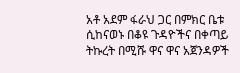አቶ አደም ፋራህ ጋር በምክር ቤቱ ሲከናወኑ በቆዩ ጉዳዮችና በቀጣይ ትኩረት በሚሹ ዋና ዋና አጀንዳዎች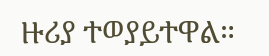ዙሪያ ተወያይተዋል።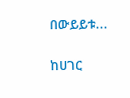በውይይቱ...

ከሀገር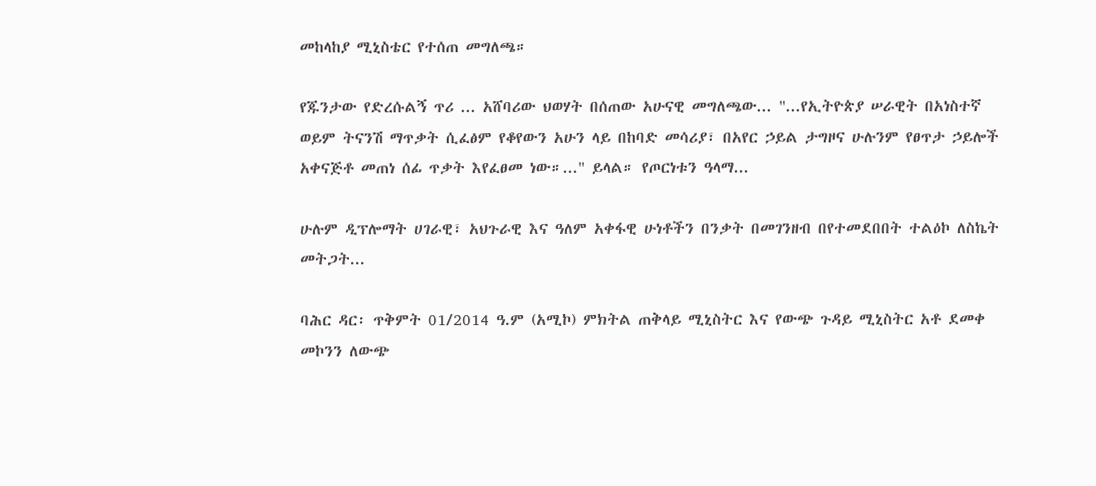መከላከያ ሚኒስቴር የተሰጠ መግለጫ።

የጁንታው የድረሱልኝ ጥሪ ... አሸባሪው ህወሃት በሰጠው አሁናዊ መግለጫው... "...የኢትዮጵያ ሠራዊት በአነስተኛ ወይም ትናንሽ ማጥቃት ሲፈፅም የቆየውን አሁን ላይ በከባድ መሳሪያ፣ በአየር ኃይል ታግዞና ሁሉንም የፀጥታ ኃይሎች አቀናጅቶ መጠነ ሰፊ ጥቃት እየፈፀመ ነው።..." ይላል። የጦርነቱን ዓላማ...

ሁሉም ዲፕሎማት ሀገራዊ፣ አህጉራዊ እና ዓለም አቀፋዊ ሁነቶችን በንቃት በመገንዘብ በየተመደበበት ተልዕኮ ለስኬት መትጋት...

ባሕር ዳር፡ ጥቅምት 01/2014 ዓ.ም (አሚኮ) ምክትል ጠቅላይ ሚኒስትር እና የውጭ ጉዳይ ሚኒስትር አቶ ደመቀ መኮንን ለውጭ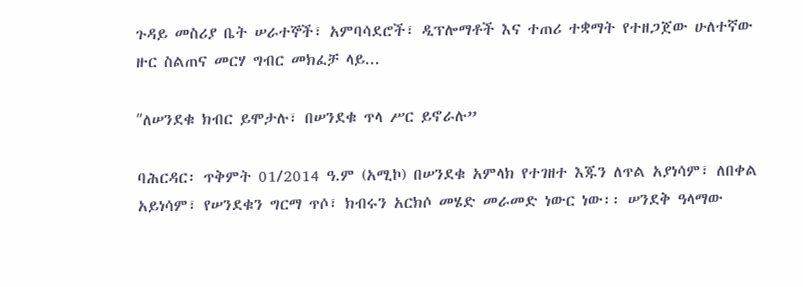ጉዳይ መስሪያ ቤት ሠራተኞች፣ አምባሳደሮች፣ ዲፕሎማቶች እና ተጠሪ ተቋማት የተዘጋጀው ሁለተኛው ዙር ስልጠና መርሃ ግብር መክፈቻ ላይ...

ʺለሠንደቁ ክብር ይሞታሉ፣ በሠንደቁ ጥላ ሥር ይኖራሉ”

ባሕርዳር፡ ጥቅምት 01/2014 ዓ.ም (አሚኮ) በሠንደቁ አምላክ የተገዘተ እጁን ለጥል አያነሳም፣ ለበቀል አይነሳም፣ የሠንደቁን ግርማ ጥሶ፣ ክብሩን አርክሶ መሄድ መራመድ ነውር ነው፡፡ ሠንደቅ ዓላማው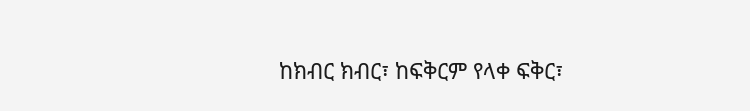ከክብር ክብር፣ ከፍቅርም የላቀ ፍቅር፣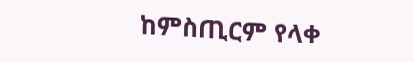ከምስጢርም የላቀ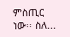ምስጢር ነው፡፡ ስለ...